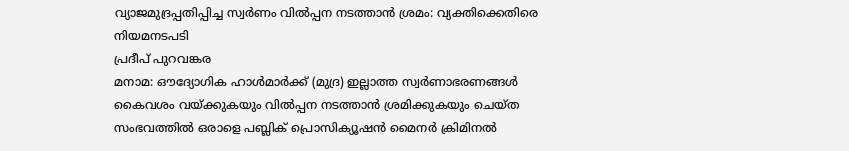വ്യാജമുദ്രപ്പതിപ്പിച്ച സ്വർണം വിൽപ്പന നടത്താൻ ശ്രമം: വ്യക്തിക്കെതിരെ നിയമനടപടി
പ്രദീപ് പുറവങ്കര
മനാമ: ഔദ്യോഗിക ഹാൾമാർക്ക് (മുദ്ര) ഇല്ലാത്ത സ്വർണാഭരണങ്ങൾ കൈവശം വയ്ക്കുകയും വിൽപ്പന നടത്താൻ ശ്രമിക്കുകയും ചെയ്ത സംഭവത്തിൽ ഒരാളെ പബ്ലിക് പ്രൊസിക്യൂഷൻ മൈനർ ക്രിമിനൽ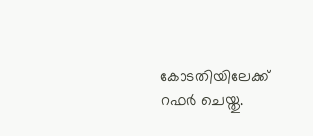കോടതിയിലേക്ക് റഫർ ചെയ്തു.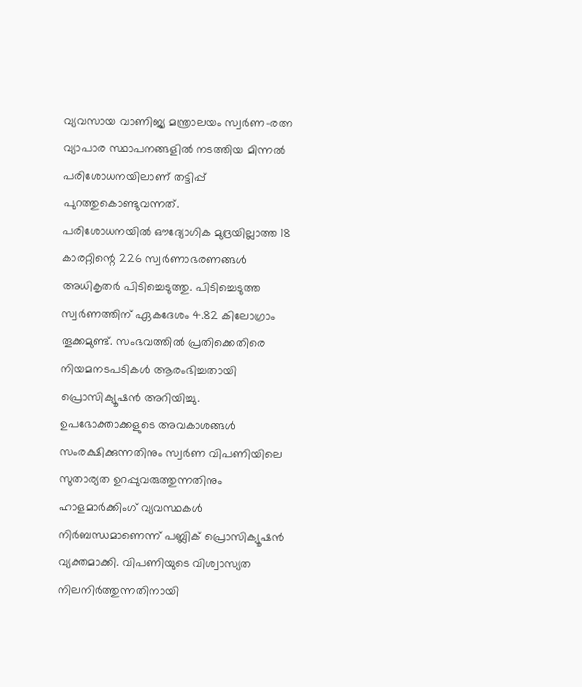വ്യവസായ വാണിജ്യ മന്ത്രാലയം സ്വർണ-രത്ന വ്യാപാര സ്ഥാപനങ്ങളിൽ നടത്തിയ മിന്നൽ പരിശോധനയിലാണ് തട്ടിപ്പ് പുറത്തുകൊണ്ടുവന്നത്.
പരിശോധനയിൽ ഔദ്യോഗിക മുദ്രയില്ലാത്ത 18 കാരറ്റിന്റെ 226 സ്വർണാഭരണങ്ങൾ അധികൃതർ പിടിച്ചെടുത്തു. പിടിച്ചെടുത്ത സ്വർണത്തിന് ഏകദേശം 4.82 കിലോഗ്രാം തൂക്കമുണ്ട്. സംഭവത്തിൽ പ്രതിക്കെതിരെ നിയമനടപടികൾ ആരംഭിച്ചതായി പ്രൊസിക്യൂഷൻ അറിയിച്ചു.
ഉപഭോക്താക്കളുടെ അവകാശങ്ങൾ സംരക്ഷിക്കുന്നതിനും സ്വർണ വിപണിയിലെ സുതാര്യത ഉറപ്പുവരുത്തുന്നതിനും ഹാളമാർക്കിംഗ് വ്യവസ്ഥകൾ നിർബന്ധമാണെന്ന് പബ്ലിക് പ്രൊസിക്യൂഷൻ വ്യക്തമാക്കി. വിപണിയുടെ വിശ്വാസ്യത നിലനിർത്തുന്നതിനായി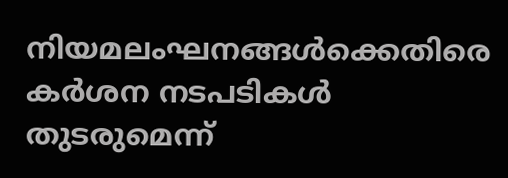നിയമലംഘനങ്ങൾക്കെതിരെ കർശന നടപടികൾ തുടരുമെന്ന്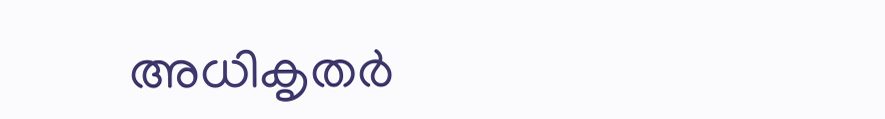അധികൃതർ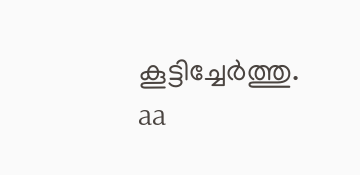കൂട്ടിച്ചേർത്തു.
aa